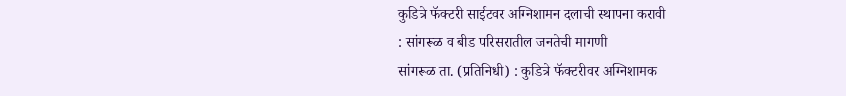कुडित्रे फॅक्टरी साईटवर अग्निशामन दलाची स्थापना करावी
: सांगरूळ व बीड परिसरातील जनतेची मागणी
सांगरूळ ता. (प्रतिनिधी) : कुडित्रे फॅक्टरीवर अग्निशामक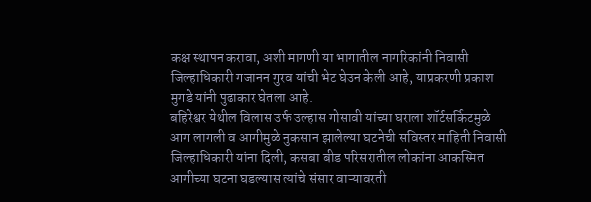कक्ष स्थापन करावा, अशी मागणी या भागातील नागरिकांनी निवासी जिल्हाधिकारी गजानन गुरव यांची भेट घेउन केली आहे, याप्रकरणी प्रकाश मुगडे यांनी पुढाकार घेतला आहे.
बहिरेश्वर येथील विलास उर्फ उल्हास गोसावी यांच्या घराला शॉर्टसर्किटमुळे आग लागली व आगीमुळे नुकसान झालेल्या घटनेची सविस्तर माहिती निवासी जिल्हाधिकारी यांना दिली, कसबा बीड परिसरातील लोकांना आकस्मित आगीच्या घटना घडल्यास त्यांचे संसार वाऱ्यावरती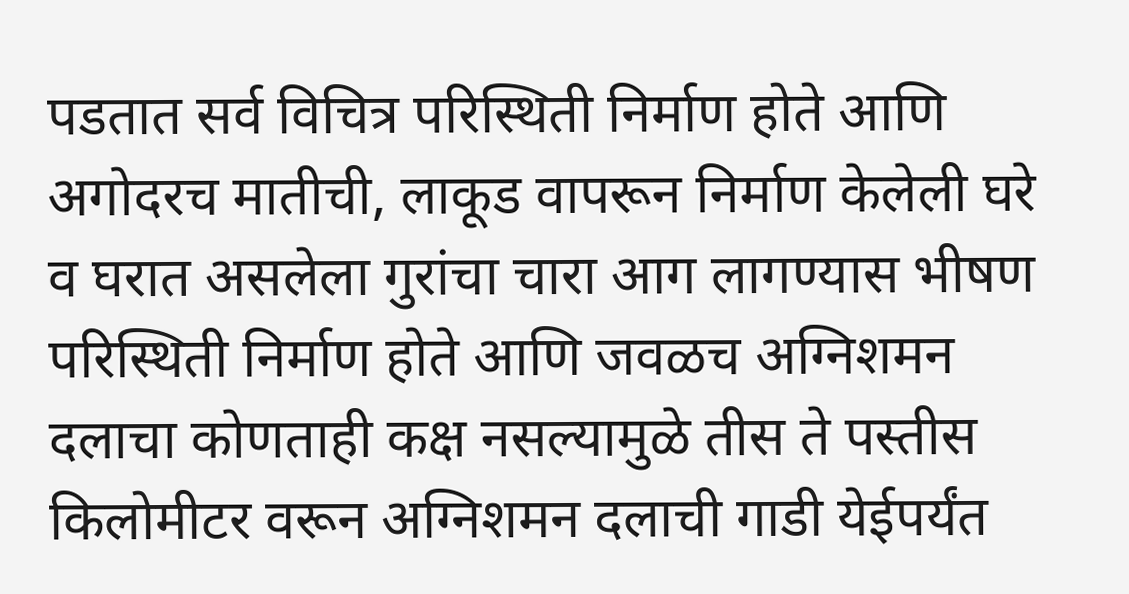पडतात सर्व विचित्र परिस्थिती निर्माण होते आणि अगोदरच मातीची, लाकूड वापरून निर्माण केलेली घरे व घरात असलेला गुरांचा चारा आग लागण्यास भीषण परिस्थिती निर्माण होते आणि जवळच अग्निशमन दलाचा कोणताही कक्ष नसल्यामुळे तीस ते पस्तीस किलोमीटर वरून अग्निशमन दलाची गाडी येईपर्यंत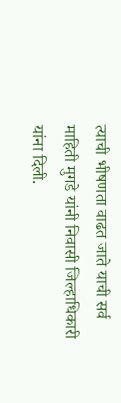त्याची भीषणता वाढत जाते याची सर्व माहिती मुगडे यांनी निवासी जिल्हाधिकारी यांना दिली.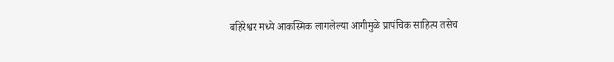बहिरेश्वर मध्ये आकस्मिक लागलेल्या आगीमुळे प्रापंचिक साहित्य तसेच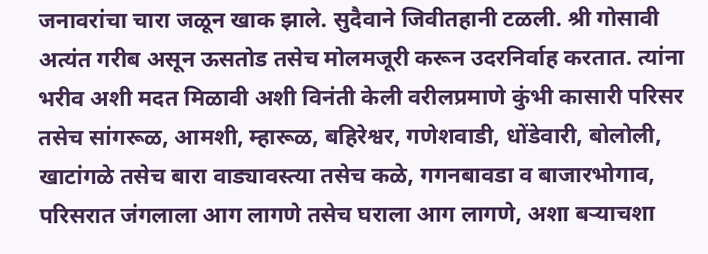जनावरांचा चारा जळून खाक झाले. सुदैवाने जिवीतहानी टळली. श्री गोसावी अत्यंत गरीब असून ऊसतोड तसेच मोलमजूरी करून उदरनिर्वाह करतात. त्यांना भरीव अशी मदत मिळावी अशी विनंती केली वरीलप्रमाणे कुंभी कासारी परिसर तसेच सांगरूळ, आमशी, म्हारूळ, बहिरेश्वर, गणेशवाडी, धोंडेवारी, बोलोली, खाटांगळे तसेच बारा वाड्यावस्त्या तसेच कळे, गगनबावडा व बाजारभोगाव, परिसरात जंगलाला आग लागणे तसेच घराला आग लागणे, अशा बऱ्याचशा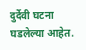दुर्देवी घटना घडलेल्या आहेत.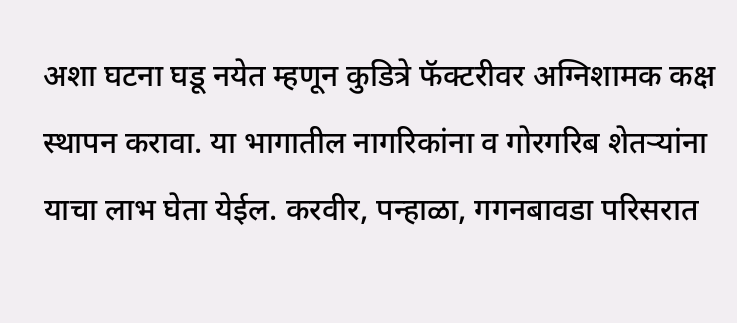अशा घटना घडू नयेत म्हणून कुडित्रे फॅक्टरीवर अग्निशामक कक्ष स्थापन करावा. या भागातील नागरिकांना व गोरगरिब शेतऱ्यांना याचा लाभ घेता येईल. करवीर, पन्हाळा, गगनबावडा परिसरात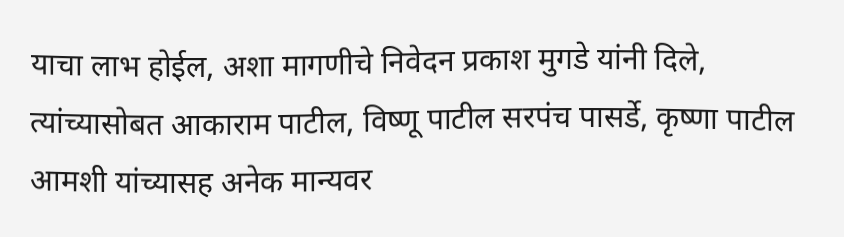याचा लाभ होईल, अशा मागणीचे निवेदन प्रकाश मुगडे यांनी दिले, त्यांच्यासोबत आकाराम पाटील, विष्णू पाटील सरपंच पासर्डे, कृष्णा पाटील आमशी यांच्यासह अनेक मान्यवर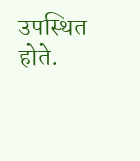उपस्थित होते.